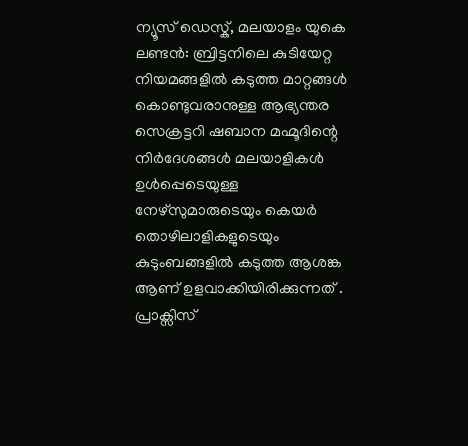ന്യൂസ് ഡെസ്ക്, മലയാളം യുകെ
ലണ്ടൻ: ബ്രിട്ടനിലെ കുടിയേറ്റ നിയമങ്ങളിൽ കടുത്ത മാറ്റങ്ങൾ കൊണ്ടുവരാനുള്ള ആഭ്യന്തര സെക്രട്ടറി ഷബാന മഹ്മൂദിന്റെ നിർദേശങ്ങൾ മലയാളികൾ ഉൾപ്പെടെയുള്ള നേഴ്സുമാരുടെയും കെയർ തൊഴിലാളികളുടെയും കുടുംബങ്ങളിൽ കടുത്ത ആശങ്ക ആണ് ഉളവാക്കിയിരിക്കുന്നത് . പ്രാക്സിസ്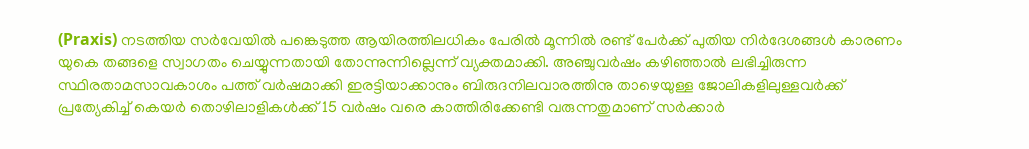(Praxis) നടത്തിയ സർവേയിൽ പങ്കെടുത്ത ആയിരത്തിലധികം പേരിൽ മൂന്നിൽ രണ്ട് പേർക്ക് പുതിയ നിർദേശങ്ങൾ കാരണം യുകെ തങ്ങളെ സ്വാഗതം ചെയ്യുന്നതായി തോന്നുന്നില്ലെന്ന് വ്യക്തമാക്കി. അഞ്ചുവർഷം കഴിഞ്ഞാൽ ലഭിച്ചിരുന്ന സ്ഥിരതാമസാവകാശം പത്ത് വർഷമാക്കി ഇരട്ടിയാക്കാനും ബിരുദനിലവാരത്തിനു താഴെയുള്ള ജോലികളിലുള്ളവർക്ക് പ്രത്യേകിച്ച് കെയർ തൊഴിലാളികൾക്ക് 15 വർഷം വരെ കാത്തിരിക്കേണ്ടി വരുന്നതുമാണ് സർക്കാർ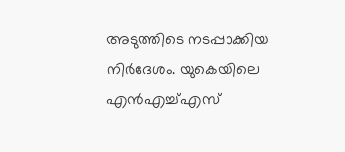അടുത്തിടെ നടപ്പാക്കിയ നിർദേശം. യുകെയിലെ എൻഎച്ച്എസ്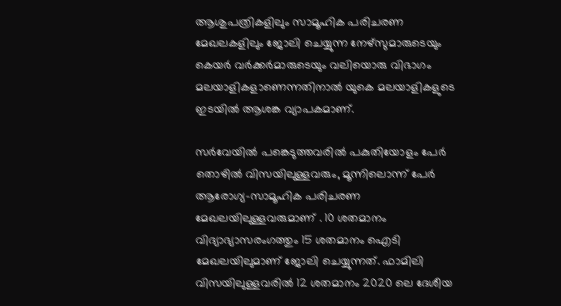ആശുപത്രികളിലും സാമൂഹിക പരിചരണ മേഖലകളിലും ജോലി ചെയ്യുന്ന നേഴ്സുമാരുടെയും കെയർ വർക്കർമാരുടെയും വലിയൊരു വിഭാഗം മലയാളികളാണെന്നതിനാൽ യുകെ മലയാളികളുടെ ഇടയിൽ ആശങ്ക വ്യാപകമാണ്.

സർവേയിൽ പങ്കെടുത്തവരിൽ പകുതിയോളം പേർ തൊഴിൽ വിസയിലുള്ളവരും, മൂന്നിലൊന്ന് പേർ ആരോഗ്യ-സാമൂഹിക പരിചരണ മേഖലയിലുള്ളവരുമാണ് . 10 ശതമാനം വിദ്യാഭ്യാസരംഗത്തും 15 ശതമാനം ഐടി മേഖലയിലുമാണ് ജോലി ചെയ്യുന്നത്. ഫാമിലി വിസയിലുള്ളവരിൽ 12 ശതമാനം 2020 ലെ ദേശീയ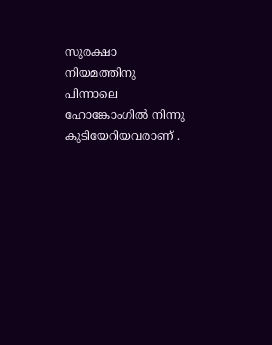സുരക്ഷാ നിയമത്തിനു പിന്നാലെ ഹോങ്കോംഗിൽ നിന്നു കുടിയേറിയവരാണ് .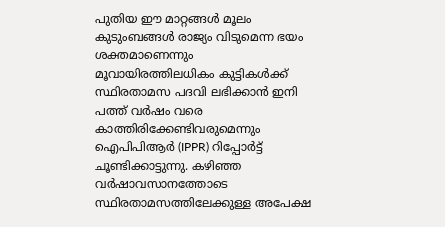പുതിയ ഈ മാറ്റങ്ങൾ മൂലം കുടുംബങ്ങൾ രാജ്യം വിടുമെന്ന ഭയം ശക്തമാണെന്നും മൂവായിരത്തിലധികം കുട്ടികൾക്ക് സ്ഥിരതാമസ പദവി ലഭിക്കാൻ ഇനി പത്ത് വർഷം വരെ കാത്തിരിക്കേണ്ടിവരുമെന്നും ഐപിപിആർ (IPPR) റിപ്പോർട്ട് ചൂണ്ടിക്കാട്ടുന്നു. കഴിഞ്ഞ വർഷാവസാനത്തോടെ സ്ഥിരതാമസത്തിലേക്കുള്ള അപേക്ഷ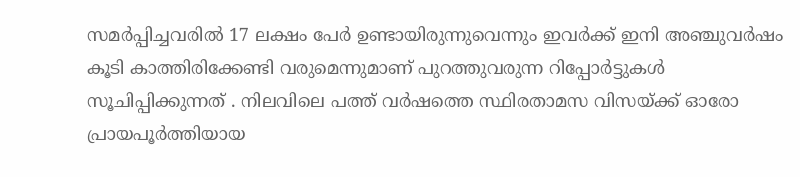സമർപ്പിച്ചവരിൽ 17 ലക്ഷം പേർ ഉണ്ടായിരുന്നുവെന്നും ഇവർക്ക് ഇനി അഞ്ചുവർഷം കൂടി കാത്തിരിക്കേണ്ടി വരുമെന്നുമാണ് പുറത്തുവരുന്ന റിപ്പോർട്ടുകൾ സൂചിപ്പിക്കുന്നത് . നിലവിലെ പത്ത് വർഷത്തെ സ്ഥിരതാമസ വിസയ്ക്ക് ഓരോ പ്രായപൂർത്തിയായ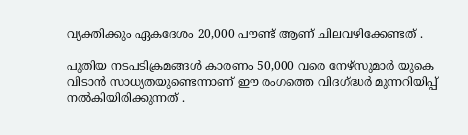വ്യക്തിക്കും ഏകദേശം 20,000 പൗണ്ട് ആണ് ചിലവഴിക്കേണ്ടത് .

പുതിയ നടപടിക്രമങ്ങൾ കാരണം 50,000 വരെ നേഴ്സുമാർ യുകെ വിടാൻ സാധ്യതയുണ്ടെന്നാണ് ഈ രംഗത്തെ വിദഗ്ദ്ധർ മുന്നറിയിപ്പ് നൽകിയിരിക്കുന്നത് .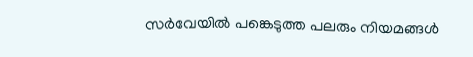സർവേയിൽ പങ്കെടുത്ത പലരും നിയമങ്ങൾ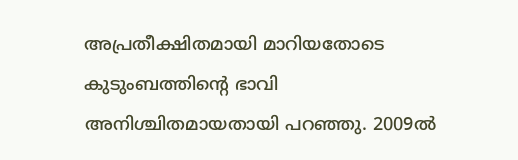അപ്രതീക്ഷിതമായി മാറിയതോടെ കുടുംബത്തിന്റെ ഭാവി അനിശ്ചിതമായതായി പറഞ്ഞു. 2009ൽ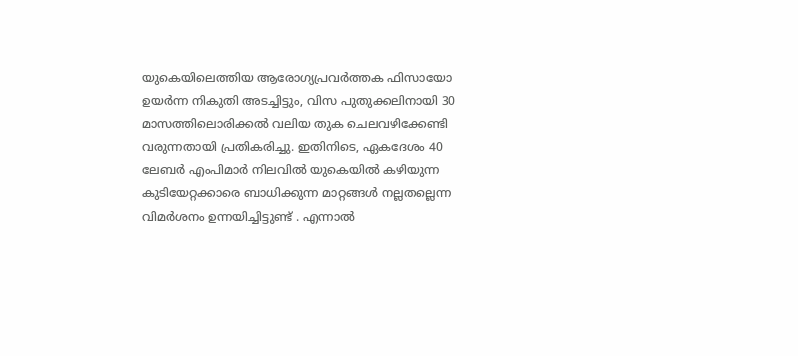യുകെയിലെത്തിയ ആരോഗ്യപ്രവർത്തക ഫിസായോ ഉയർന്ന നികുതി അടച്ചിട്ടും, വിസ പുതുക്കലിനായി 30 മാസത്തിലൊരിക്കൽ വലിയ തുക ചെലവഴിക്കേണ്ടി വരുന്നതായി പ്രതികരിച്ചു. ഇതിനിടെ, ഏകദേശം 40 ലേബർ എംപിമാർ നിലവിൽ യുകെയിൽ കഴിയുന്ന കുടിയേറ്റക്കാരെ ബാധിക്കുന്ന മാറ്റങ്ങൾ നല്ലതല്ലെന്ന വിമർശനം ഉന്നയിച്ചിട്ടുണ്ട് . എന്നാൽ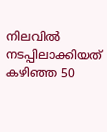നിലവിൽ നടപ്പിലാക്കിയത് കഴിഞ്ഞ 50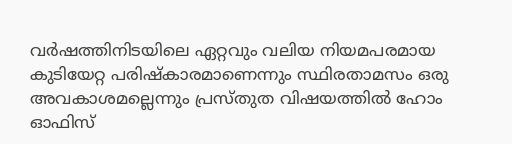വർഷത്തിനിടയിലെ ഏറ്റവും വലിയ നിയമപരമായ കുടിയേറ്റ പരിഷ്കാരമാണെന്നും സ്ഥിരതാമസം ഒരു അവകാശമല്ലെന്നും പ്രസ്തുത വിഷയത്തിൽ ഹോം ഓഫിസ്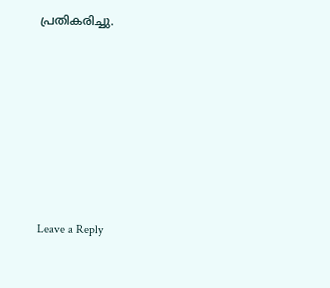പ്രതികരിച്ചു.











Leave a Reply